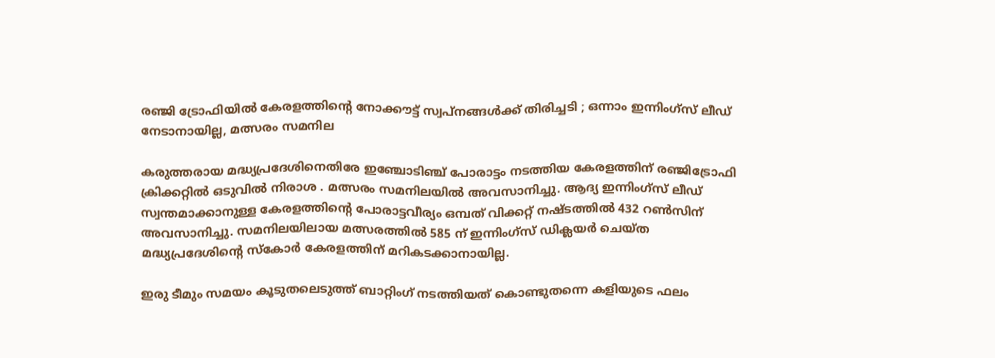രഞ്ജി ട്രോഫിയില്‍ കേരളത്തിന്റെ നോക്കൗട്ട് സ്വപ്‌നങ്ങള്‍ക്ക് തിരിച്ചടി ; ഒന്നാം ഇന്നിംഗ്‌സ് ലീഡ് നേടാനായില്ല, മത്സരം സമനില

കരുത്തരായ മദ്ധ്യപ്രദേശിനെതിരേ ഇഞ്ചോടിഞ്ച് പോരാട്ടം നടത്തിയ കേരളത്തിന് രഞ്ജിട്രോഫി ക്രിക്കറ്റില്‍ ഒടുവില്‍ നിരാശ . മത്സരം സമനിലയില്‍ അവസാനിച്ചു. ആദ്യ ഇന്നിംഗ്‌സ് ലീഡ് സ്വന്തമാക്കാനുള്ള കേരളത്തിന്റെ പോരാട്ടവീര്യം ഒമ്പത് വിക്കറ്റ് നഷ്ടത്തില്‍ 432 റണ്‍സിന് അവസാനിച്ചു. സമനിലയിലായ മത്സരത്തില്‍ 585 ന് ഇന്നിംഗ്‌സ് ഡിക്ലയര്‍ ചെയ്ത മദ്ധ്യപ്രദേശിന്റെ സ്‌കോര്‍ കേരളത്തിന് മറികടക്കാനായില്ല.

ഇരു ടീമും സമയം കൂടുതലെടുത്ത് ബാറ്റിംഗ് നടത്തിയത് കൊണ്ടുതന്നെ കളിയുടെ ഫലം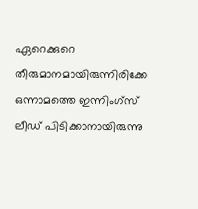ഏറെക്കുറെ തീരുമാനമായിരുന്നിരിക്കേ ഒന്നാമത്തെ ഇന്നിംഗ്‌സ് ലീഡ് പിടിക്കാനായിരുന്നു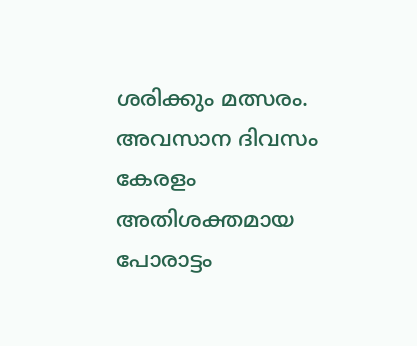ശരിക്കും മത്സരം. അവസാന ദിവസം കേരളം അതിശക്തമായ പോരാട്ടം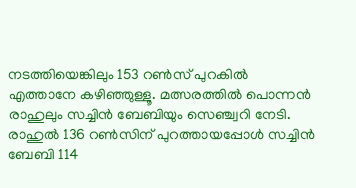നടത്തിയെങ്കിലും 153 റണ്‍സ് പുറകില്‍ എത്താനേ കഴിഞ്ഞുള്ളൂ. മത്സരത്തില്‍ പൊന്നന്‍ രാഹുലും സച്ചിന്‍ ബേബിയും സെഞ്ച്വറി നേടി. രാഹുല്‍ 136 റണ്‍സിന് പുറത്തായപ്പോള്‍ സച്ചിന്‍ ബേബി 114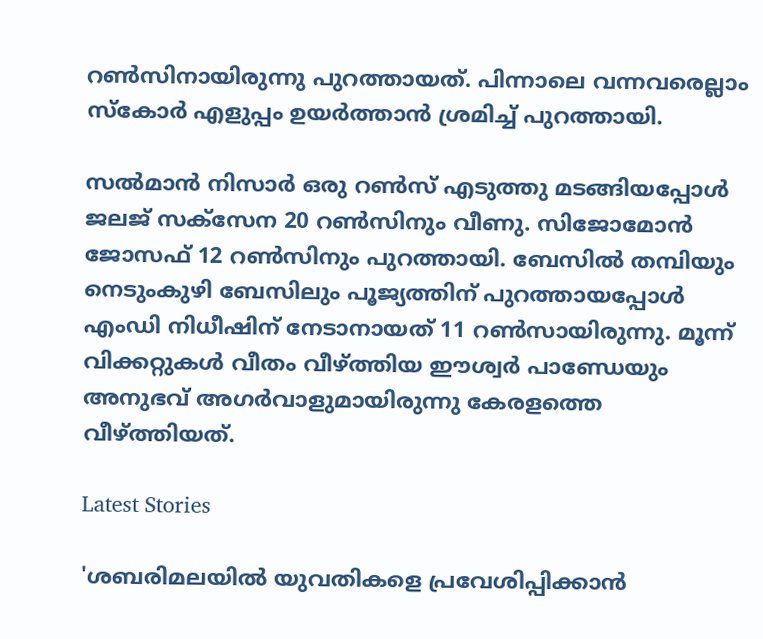റണ്‍സിനായിരുന്നു പുറത്തായത്. പിന്നാലെ വന്നവരെല്ലാം സ്‌കോര്‍ എളുപ്പം ഉയര്‍ത്താന്‍ ശ്രമിച്ച് പുറത്തായി.

സല്‍മാന്‍ നിസാര്‍ ഒരു റണ്‍സ് എടുത്തു മടങ്ങിയപ്പോള്‍ ജലജ് സക്‌സേന 20 റണ്‍സിനും വീണു. സിജോമോന്‍ ജോസഫ് 12 റണ്‍സിനും പുറത്തായി. ബേസില്‍ തമ്പിയും നെടുംകുഴി ബേസിലും പൂജ്യത്തിന് പുറത്തായപ്പോള്‍ എംഡി നിധീഷിന് നേടാനായത് 11 റണ്‍സായിരുന്നു. മൂന്ന് വിക്കറ്റുകള്‍ വീതം വീഴ്ത്തിയ ഈശ്വര്‍ പാണ്ഡേയും അനുഭവ് അഗര്‍വാളുമായിരുന്നു കേരളത്തെ വീഴ്ത്തിയത്.

Latest Stories

'ശബരിമലയില്‍ യുവതികളെ പ്രവേശിപ്പിക്കാന്‍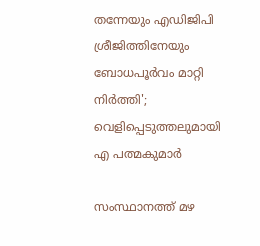തന്നേയും എഡിജിപി ശ്രീജിത്തിനേയും ബോധപൂര്‍വം മാറ്റി നിര്‍ത്തി'; വെളിപ്പെടുത്തലുമായി എ പത്മകുമാര്‍

സംസ്ഥാനത്ത് മഴ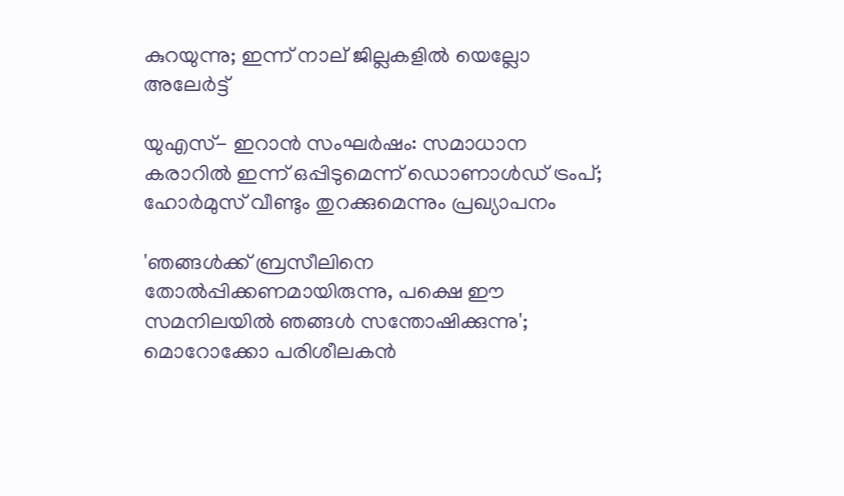കുറയുന്നു; ഇന്ന് നാല് ജില്ലകളില്‍ യെല്ലോ അലേര്‍ട്ട്

യുഎസ്- ഇറാൻ സംഘർഷം: സമാധാന കരാറിൽ ഇന്ന് ഒപ്പിടുമെന്ന് ഡൊണാൾഡ് ട്രംപ്; ഹോർമുസ് വീണ്ടും തുറക്കുമെന്നും പ്രഖ്യാപനം

'ഞങ്ങൾക്ക് ബ്രസീലിനെ തോൽപ്പിക്കണമായിരുന്നു, പക്ഷെ ഈ സമനിലയിൽ ഞങ്ങൾ സന്തോഷിക്കുന്നു'; മൊറോക്കോ പരിശീലകൻ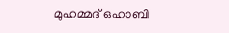മുഹമ്മദ് ഒഹാബി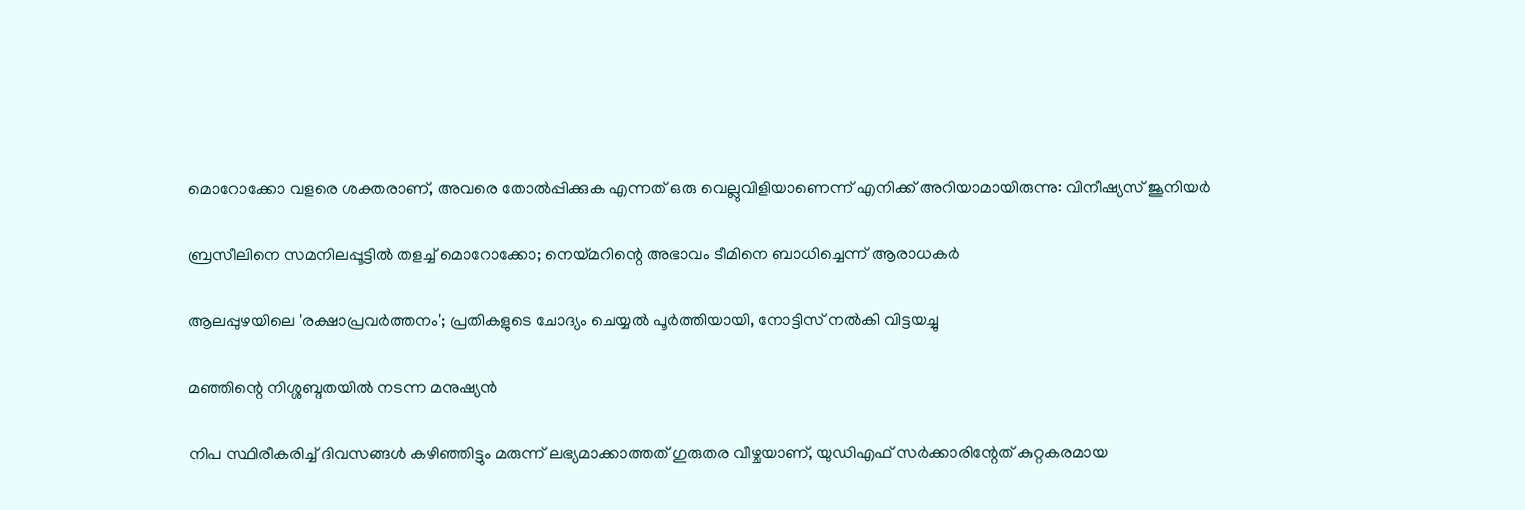മൊറോക്കോ വളരെ ശക്തരാണ്, അവരെ തോൽപ്പിക്കുക എന്നത് ഒരു വെല്ലുവിളിയാണെന്ന് എനിക്ക് അറിയാമായിരുന്നു: വിനീഷ്യസ് ജൂനിയർ

ബ്രസീലിനെ സമനിലപ്പൂട്ടിൽ തളച്ച് മൊറോക്കോ; നെയ്മറിന്റെ അഭാവം ടീമിനെ ബാധിച്ചെന്ന് ആരാധകർ

ആലപ്പുഴയിലെ 'രക്ഷാപ്രവർത്തനം'; പ്രതികളുടെ ചോദ്യം ചെയ്യൽ പൂർത്തിയായി, നോട്ടിസ് നൽകി വിട്ടയച്ചു

മഞ്ഞിന്റെ നിശ്ശബ്ദതയിൽ നടന്ന മനുഷ്യൻ

നിപ സ്ഥിരീകരിച്ച് ദിവസങ്ങൾ കഴിഞ്ഞിട്ടും മരുന്ന് ലഭ്യമാക്കാത്തത് ഗുരുതര വീഴ്ചയാണ്, യുഡിഎഫ് സർക്കാരിന്റേത് കുറ്റകരമായ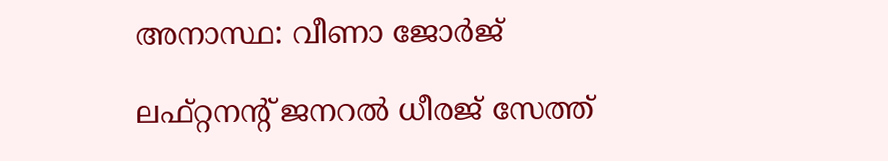അനാസ്ഥ: വീണാ ജോർജ്

ലഫ്റ്റനന്റ് ജനറൽ ധീരജ് സേത്ത്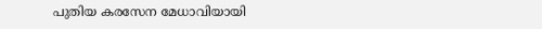പുതിയ കരസേന മേധാവിയായി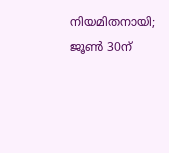നിയമിതനായി; ജൂൺ 30ന്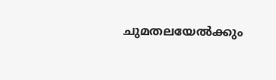ചുമതലയേൽക്കും